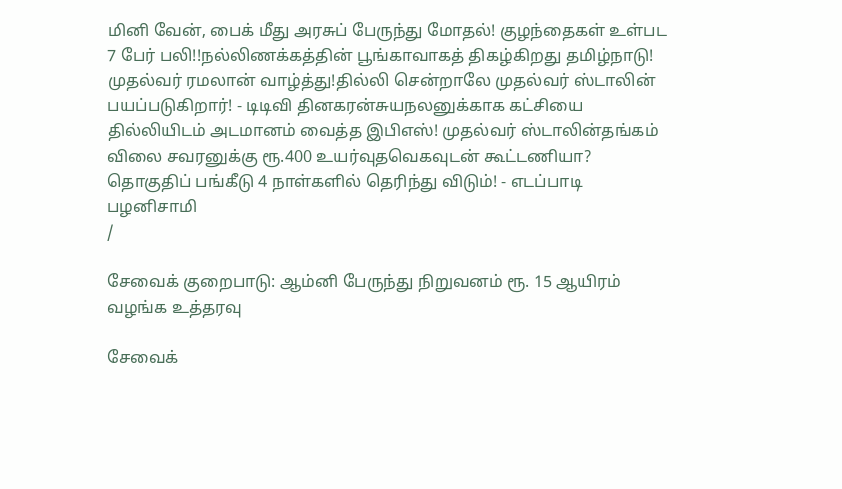மினி வேன், பைக் மீது அரசுப் பேருந்து மோதல்! குழந்தைகள் உள்பட 7 பேர் பலி!!நல்லிணக்கத்தின் பூங்காவாகத் திகழ்கிறது தமிழ்நாடு! முதல்வர் ரமலான் வாழ்த்து!தில்லி சென்றாலே முதல்வர் ஸ்டாலின் பயப்படுகிறார்! - டிடிவி தினகரன்சுயநலனுக்காக கட்சியை தில்லியிடம் அடமானம் வைத்த இபிஎஸ்! முதல்வர் ஸ்டாலின்தங்கம் விலை சவரனுக்கு ரூ.400 உயர்வுதவெகவுடன் கூட்டணியா? தொகுதிப் பங்கீடு 4 நாள்களில் தெரிந்து விடும்! - எடப்பாடி பழனிசாமி
/

சேவைக் குறைபாடு: ஆம்னி பேருந்து நிறுவனம் ரூ. 15 ஆயிரம் வழங்க உத்தரவு

சேவைக்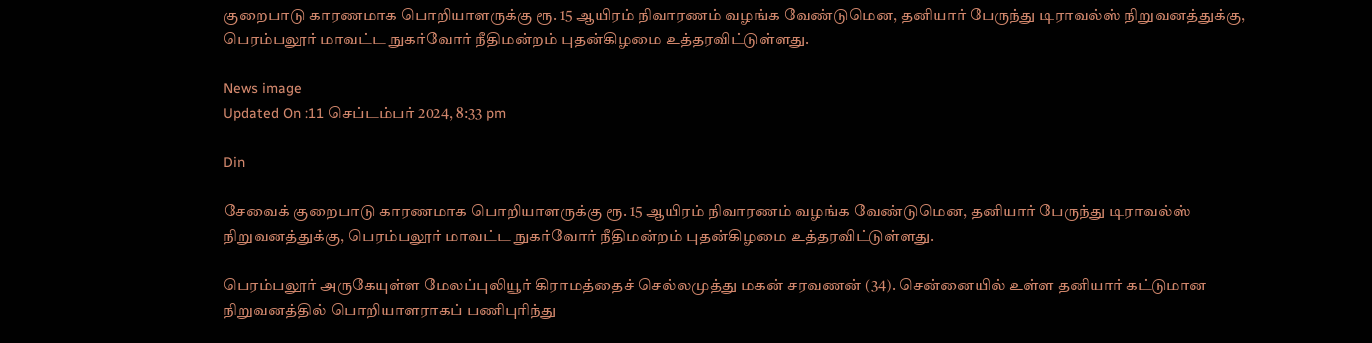குறைபாடு காரணமாக பொறியாளருக்கு ரூ. 15 ஆயிரம் நிவாரணம் வழங்க வேண்டுமென, தனியார் பேருந்து டிராவல்ஸ் நிறுவனத்துக்கு, பெரம்பலூர் மாவட்ட நுகர்வோர் நீதிமன்றம் புதன்கிழமை உத்தரவிட்டுள்ளது.

News image
Updated On :11 செப்டம்பர் 2024, 8:33 pm

Din

சேவைக் குறைபாடு காரணமாக பொறியாளருக்கு ரூ. 15 ஆயிரம் நிவாரணம் வழங்க வேண்டுமென, தனியார் பேருந்து டிராவல்ஸ் நிறுவனத்துக்கு, பெரம்பலூர் மாவட்ட நுகர்வோர் நீதிமன்றம் புதன்கிழமை உத்தரவிட்டுள்ளது.

பெரம்பலூர் அருகேயுள்ள மேலப்புலியூர் கிராமத்தைச் செல்லமுத்து மகன் சரவணன் (34). சென்னையில் உள்ள தனியார் கட்டுமான நிறுவனத்தில் பொறியாளராகப் பணிபுரிந்து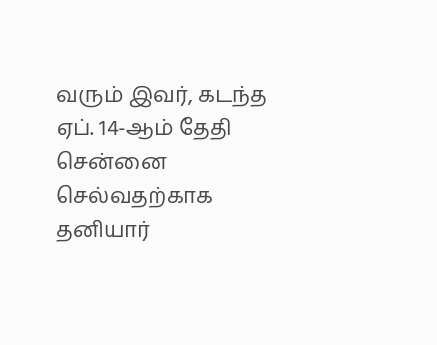வரும் இவர், கடந்த ஏப். 14-ஆம் தேதி சென்னை செல்வதற்காக தனியார்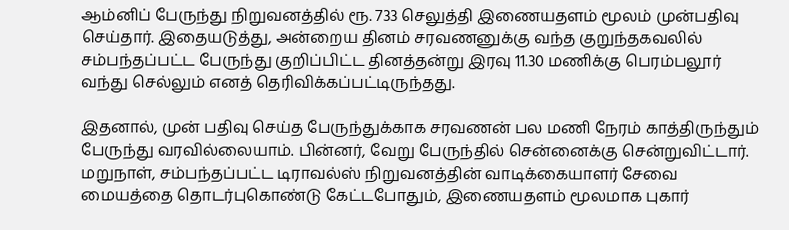ஆம்னிப் பேருந்து நிறுவனத்தில் ரூ. 733 செலுத்தி இணையதளம் மூலம் முன்பதிவு செய்தார். இதையடுத்து, அன்றைய தினம் சரவணனுக்கு வந்த குறுந்தகவலில் சம்பந்தப்பட்ட பேருந்து குறிப்பிட்ட தினத்தன்று இரவு 11.30 மணிக்கு பெரம்பலூர் வந்து செல்லும் எனத் தெரிவிக்கப்பட்டிருந்தது.

இதனால், முன் பதிவு செய்த பேருந்துக்காக சரவணன் பல மணி நேரம் காத்திருந்தும் பேருந்து வரவில்லையாம். பின்னர், வேறு பேருந்தில் சென்னைக்கு சென்றுவிட்டார். மறுநாள், சம்பந்தப்பட்ட டிராவல்ஸ் நிறுவனத்தின் வாடிக்கையாளர் சேவை மையத்தை தொடர்புகொண்டு கேட்டபோதும், இணையதளம் மூலமாக புகார்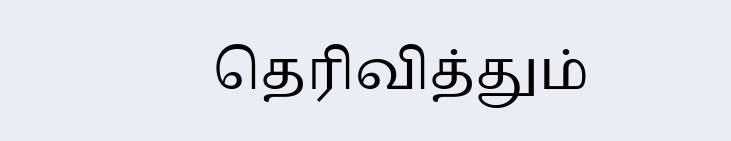தெரிவித்தும்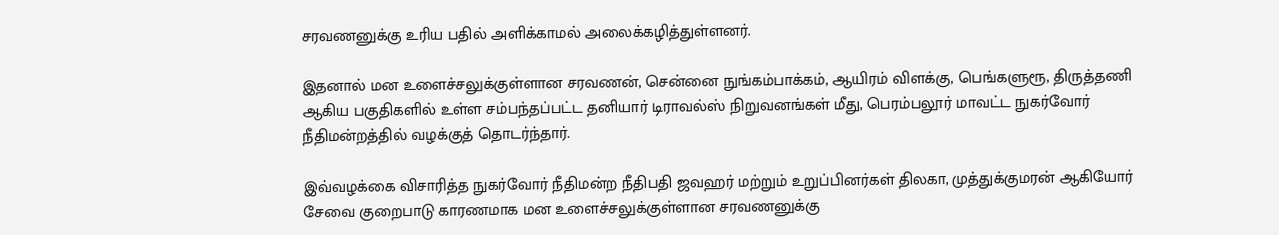சரவணனுக்கு உரிய பதில் அளிக்காமல் அலைக்கழித்துள்ளனர்.

இதனால் மன உளைச்சலுக்குள்ளான சரவணன், சென்னை நுங்கம்பாக்கம், ஆயிரம் விளக்கு, பெங்களுரூ, திருத்தணி ஆகிய பகுதிகளில் உள்ள சம்பந்தப்பட்ட தனியார் டிராவல்ஸ் நிறுவனங்கள் மீது, பெரம்பலூர் மாவட்ட நுகர்வோர் நீதிமன்றத்தில் வழக்குத் தொடர்ந்தார்.

இவ்வழக்கை விசாரித்த நுகர்வோர் நீதிமன்ற நீதிபதி ஜவஹர் மற்றும் உறுப்பினர்கள் திலகா, முத்துக்குமரன் ஆகியோர் சேவை குறைபாடு காரணமாக மன உளைச்சலுக்குள்ளான சரவணனுக்கு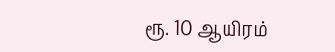ரூ. 10 ஆயிரம்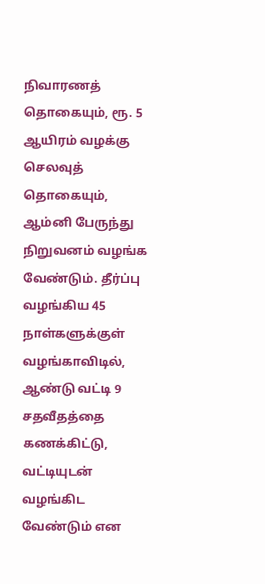நிவாரணத் தொகையும், ரூ. 5 ஆயிரம் வழக்கு செலவுத் தொகையும், ஆம்னி பேருந்து நிறுவனம் வழங்க வேண்டும். தீர்ப்பு வழங்கிய 45 நாள்களுக்குள் வழங்காவிடில், ஆண்டு வட்டி 9 சதவீதத்தை கணக்கிட்டு, வட்டியுடன் வழங்கிட வேண்டும் என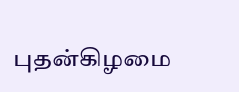புதன்கிழமை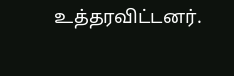உத்தரவிட்டனர்.